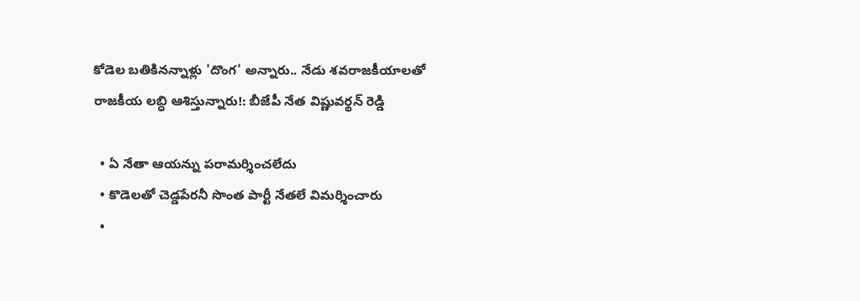కోడెల బతికినన్నాళ్లు 'దొంగ' అన్నారు.. నేడు శవరాజకీయాలతో రాజకీయ లబ్ధి ఆశిస్తున్నారు!: బీజేపీ నేత విష్ణువర్థన్ రెడ్డి

  • ఏ నేతా ఆయన్ను పరామర్శించలేదు
  • కొడెలతో చెడ్డపేరనీ సొంత పార్టీ నేతలే విమర్శించారు
  •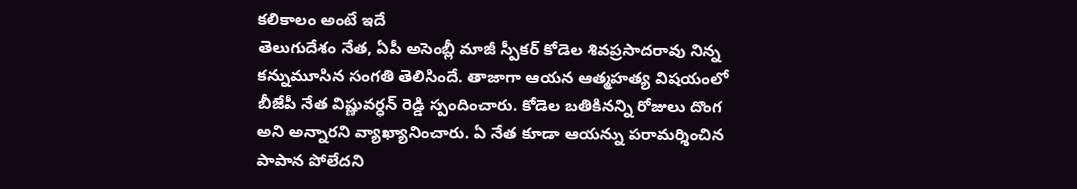కలికాలం అంటే ఇదే
తెలుగుదేశం నేత, ఏపీ అసెంబ్లీ మాజీ స్పీకర్ కోడెల శివప్రసాదరావు నిన్న కన్నుమూసిన సంగతి తెలిసిందే. తాజాగా ఆయన ఆత్మహత్య విషయంలో బీజేపీ నేత విష్ణువర్ధన్ రెడ్డి స్పందించారు. కోడెల బతికినన్ని రోజులు దొంగ అని అన్నారని వ్యాఖ్యానించారు. ఏ నేత కూడా ఆయన్ను పరామర్శించిన పాపాన పోలేదని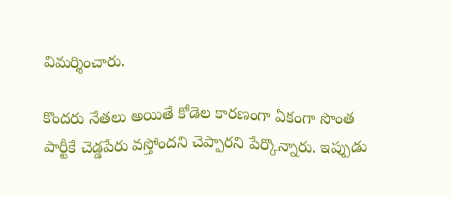విమర్శించారు.

కొందరు నేతలు అయితే కోడెల కారణంగా ఏకంగా సొంత పార్టీకే చెడ్డపేరు వస్తోందని చెప్పారని పేర్కొన్నారు. ఇప్పుడు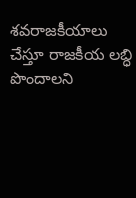శవరాజకీయాలు చేస్తూ రాజకీయ లబ్ధి పొందాలని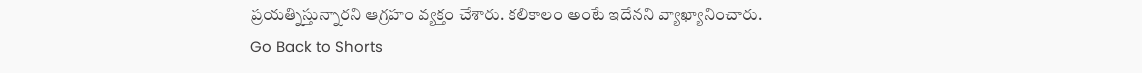ప్రయత్నిస్తున్నారని ఆగ్రహం వ్యక్తం చేశారు. కలికాలం అంటే ఇదేనని వ్యాఖ్యానించారు.
Go Back to Shorts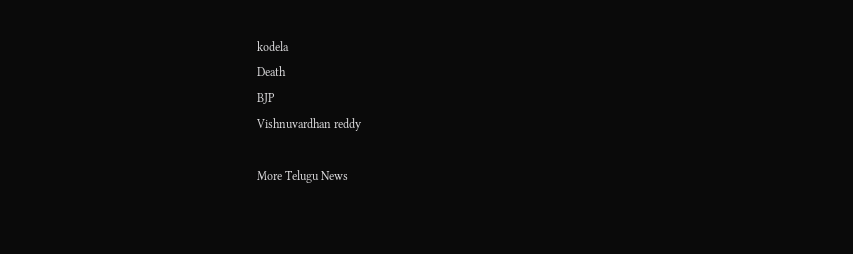kodela
Death
BJP
Vishnuvardhan reddy

More Telugu News